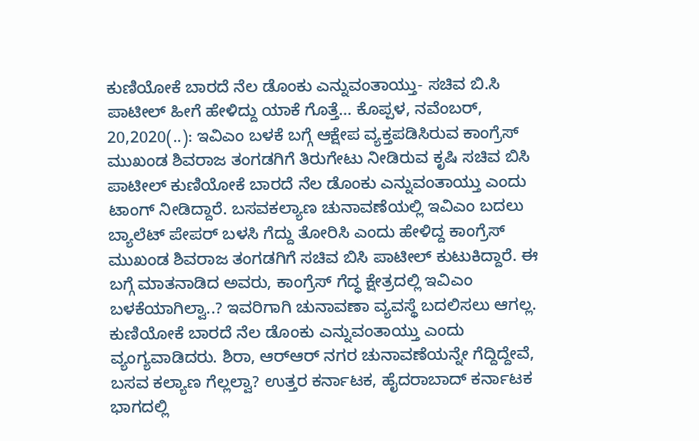ಕುಣಿಯೋಕೆ ಬಾರದೆ ನೆಲ ಡೊಂಕು ಎನ್ನುವಂತಾಯ್ತು- ಸಚಿವ ಬಿ.ಸಿ ಪಾಟೀಲ್ ಹೀಗೆ ಹೇಳಿದ್ದು ಯಾಕೆ ಗೊತ್ತೆ… ಕೊಪ್ಪಳ, ನವೆಂಬರ್, 20,2020(..): ಇವಿಎಂ ಬಳಕೆ ಬಗ್ಗೆ ಆಕ್ಷೇಪ ವ್ಯಕ್ತಪಡಿಸಿರುವ ಕಾಂಗ್ರೆಸ್ ಮುಖಂಡ ಶಿವರಾಜ ತಂಗಡಗಿಗೆ ತಿರುಗೇಟು ನೀಡಿರುವ ಕೃಷಿ ಸಚಿವ ಬಿಸಿ ಪಾಟೀಲ್ ಕುಣಿಯೋಕೆ ಬಾರದೆ ನೆಲ ಡೊಂಕು ಎನ್ನುವಂತಾಯ್ತು ಎಂದು ಟಾಂಗ್ ನೀಡಿದ್ದಾರೆ. ಬಸವಕಲ್ಯಾಣ ಚುನಾವಣೆಯಲ್ಲಿ ಇವಿಎಂ ಬದಲು ಬ್ಯಾಲೆಟ್ ಪೇಪರ್ ಬಳಸಿ ಗೆದ್ದು ತೋರಿಸಿ ಎಂದು ಹೇಳಿದ್ದ ಕಾಂಗ್ರೆಸ್ ಮುಖಂಡ ಶಿವರಾಜ ತಂಗಡಗಿಗೆ ಸಚಿವ ಬಿಸಿ ಪಾಟೀಲ್ ಕುಟುಕಿದ್ದಾರೆ. ಈ ಬಗ್ಗೆ ಮಾತನಾಡಿದ ಅವರು, ಕಾಂಗ್ರೆಸ್ ಗೆದ್ಧ ಕ್ಷೇತ್ರದಲ್ಲಿ ಇವಿಎಂ ಬಳಕೆಯಾಗಿಲ್ವಾ..? ಇವರಿಗಾಗಿ ಚುನಾವಣಾ ವ್ಯವಸ್ಥೆ ಬದಲಿಸಲು ಆಗಲ್ಲ. ಕುಣಿಯೋಕೆ ಬಾರದೆ ನೆಲ ಡೊಂಕು ಎನ್ನುವಂತಾಯ್ತು ಎಂದು ವ್ಯಂಗ್ಯವಾಡಿದರು. ಶಿರಾ, ಆರ್‌ಆರ್ ನಗರ ಚುನಾವಣೆಯನ್ನೇ ಗೆದ್ದಿದ್ದೇವೆ, ಬಸವ ಕಲ್ಯಾಣ ಗೆಲ್ಲಲ್ವಾ? ಉತ್ತರ ಕರ್ನಾಟಕ, ಹೈದರಾಬಾದ್ ಕರ್ನಾಟಕ ಭಾಗದಲ್ಲಿ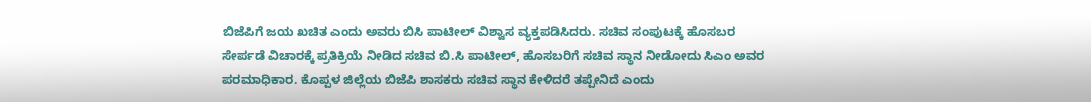ಬಿಜೆಪಿಗೆ ಜಯ ಖಚಿತ ಎಂದು ಅವರು ಬಿಸಿ ಪಾಟೀಲ್ ವಿಶ್ವಾಸ ವ್ಯಕ್ತಪಡಿಸಿದರು. ಸಚಿವ ಸಂಪುಟಕ್ಕೆ ಹೊಸಬರ ಸೇರ್ಪಡೆ ವಿಚಾರಕ್ಕೆ ಪ್ರತಿಕ್ರಿಯೆ ನೀಡಿದ ಸಚಿವ ಬಿ.ಸಿ ಪಾಟೀಲ್, ಹೊಸಬರಿಗೆ ಸಚಿವ ಸ್ಥಾನ ನೀಡೋದು ಸಿಎಂ ಅವರ ಪರಮಾಧಿಕಾರ. ಕೊಪ್ಪಳ ಜಿಲ್ಲೆಯ ಬಿಜೆಪಿ ಶಾಸಕರು ಸಚಿವ ಸ್ಥಾನ ಕೇಳಿದರೆ ತಪ್ಪೇನಿದೆ ಎಂದು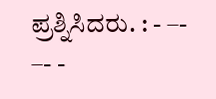ಪ್ರಶ್ನಿಸಿದರು. : - –- –- -